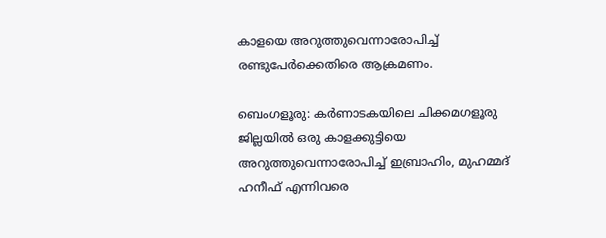കാളയെ അറുത്തുവെന്നാരോപിച്ച് രണ്ടുപേർക്കെതിരെ ആക്രമണം.

ബെംഗളൂരു: കർണാടകയിലെ ചിക്കമഗളൂരു ജില്ലയിൽ ഒരു കാളക്കുട്ടിയെ അറുത്തുവെന്നാരോപിച്ച് ഇബ്രാഹിം, മുഹമ്മദ് ഹനീഫ് എന്നിവരെ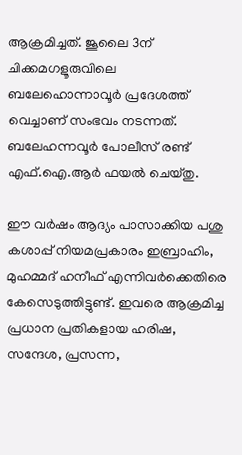ആക്രമിച്ചത്. ജൂലൈ 3ന് ചിക്കമഗളൂരുവിലെ ബലേഹൊന്നാവൂർ പ്രദേശത്ത് വെച്ചാണ് സംഭവം നടന്നത്. ബലേഹന്നവൂർ പോലീസ് രണ്ട് എഫ്‌.ഐ.ആർ ഫയൽ ചെയ്തു.

ഈ വർഷം ആദ്യം പാസാക്കിയ പശു കശാപ്പ് നിയമപ്രകാരം ഇബ്രാഹിം, മുഹമ്മദ് ഹനീഫ് എന്നിവർക്കെതിരെ കേസെടുത്തിട്ടുണ്ട്. ഇവരെ ആക്രമിച്ച പ്രധാന പ്രതികളായ ഹരിഷ, സന്ദേശ, പ്രസന്ന,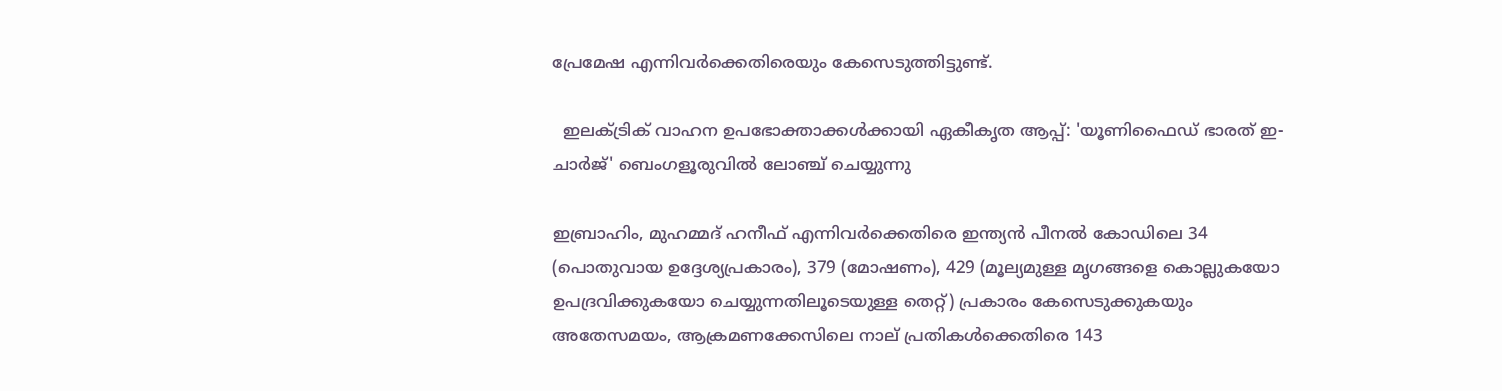പ്രേമേഷ എന്നിവർക്കെതിരെയും കേസെടുത്തിട്ടുണ്ട്.

  ഇലക്ട്രിക് വാഹന ഉപഭോക്താക്കൾക്കായി ഏകീകൃത ആപ്പ്: 'യൂണിഫൈഡ് ഭാരത് ഇ-ചാർജ്' ബെംഗളൂരുവിൽ ലോഞ്ച് ചെയ്യുന്നു

ഇബ്രാഹിം, മുഹമ്മദ് ഹനീഫ് എന്നിവർക്കെതിരെ ഇന്ത്യൻ പീനൽ കോഡിലെ 34 (പൊതുവായ ഉദ്ദേശ്യപ്രകാരം), 379 (മോഷണം), 429 (മൂല്യമുള്ള മൃഗങ്ങളെ കൊല്ലുകയോ ഉപദ്രവിക്കുകയോ ചെയ്യുന്നതിലൂടെയുള്ള തെറ്റ്) പ്രകാരം കേസെടുക്കുകയും അതേസമയം, ആക്രമണക്കേസിലെ നാല് പ്രതികൾക്കെതിരെ 143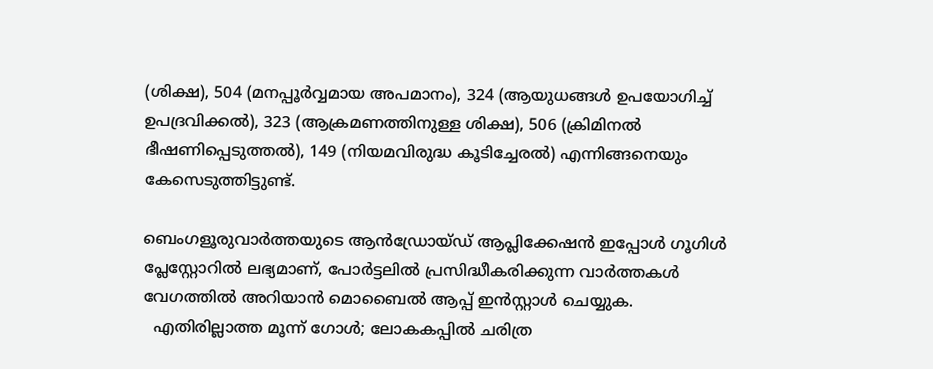(ശിക്ഷ), 504 (മനപ്പൂർവ്വമായ അപമാനം), 324 (ആയുധങ്ങൾ ഉപയോഗിച്ച് ഉപദ്രവിക്കൽ), 323 (ആക്രമണത്തിനുള്ള ശിക്ഷ), 506 (ക്രിമിനൽ ഭീഷണിപ്പെടുത്തൽ), 149 (നിയമവിരുദ്ധ കൂടിച്ചേരൽ) എന്നിങ്ങനെയും കേസെടുത്തിട്ടുണ്ട്.

ബെംഗളൂരുവാർത്തയുടെ ആൻഡ്രോയ്ഡ് ആപ്ലിക്കേഷൻ ഇപ്പോൾ ഗൂഗിൾ പ്ലേസ്റ്റോറിൽ ലഭ്യമാണ്, പോർട്ടലിൽ പ്രസിദ്ധീകരിക്കുന്ന വാർത്തകൾ വേഗത്തിൽ അറിയാൻ മൊബൈൽ ആപ്പ് ഇൻസ്റ്റാൾ ചെയ്യുക.
  എതിരില്ലാത്ത മൂന്ന് ഗോൾ; ലോകകപ്പിൽ ചരിത്ര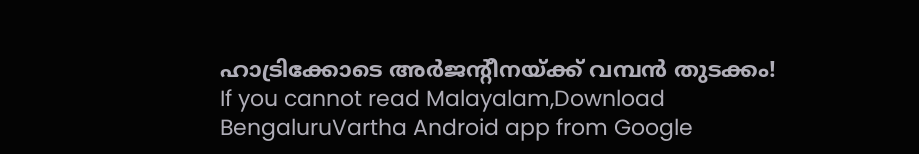ഹാട്രിക്കോടെ അർജന്റീനയ്ക്ക് വമ്പൻ തുടക്കം!
If you cannot read Malayalam,Download BengaluruVartha Android app from Google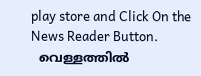play store and Click On the News Reader Button.
  വെള്ളത്തിൽ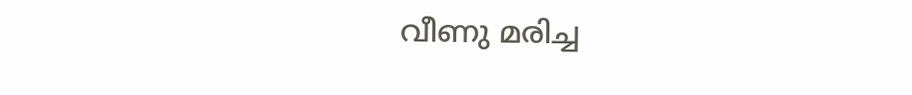വീണു മരിച്ച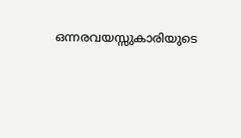ഒന്നരവയസ്സുകാരിയുടെ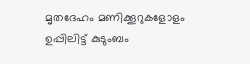മൃതദേഹം മണിക്കൂറുകളോളം ഉപ്പിലിട്ട് കുടുംബം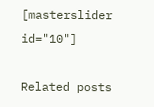[masterslider id="10"]

Related posts